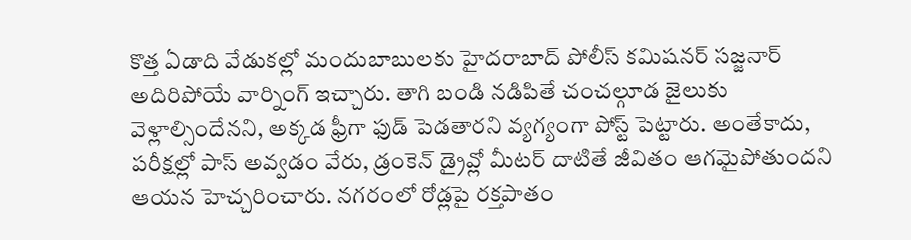కొత్త ఏడాది వేడుకల్లో మందుబాబులకు హైదరాబాద్ పోలీస్ కమిషనర్ సజ్జనార్ అదిరిపోయే వార్నింగ్ ఇచ్చారు. తాగి బండి నడిపితే చంచల్గూడ జైలుకు వెళ్లాల్సిందేనని, అక్కడ ఫ్రీగా ఫుడ్ పెడతారని వ్యగ్యంగా పోస్ట్ పెట్టారు. అంతేకాదు, పరీక్షల్లో పాస్ అవ్వడం వేరు, డ్రంకెన్ డ్రైవ్లో మీటర్ దాటితే జీవితం ఆగమైపోతుందని ఆయన హెచ్చరించారు. నగరంలో రోడ్లపై రక్తపాతం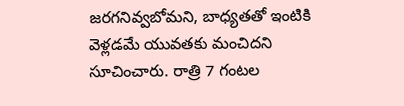జరగనివ్వబోమని, బాధ్యతతో ఇంటికి వెళ్లడమే యువతకు మంచిదని సూచించారు. రాత్రి 7 గంటల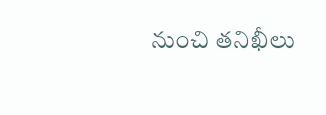నుంచి తనిఖీలు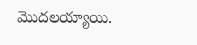మొదలయ్యాయి.